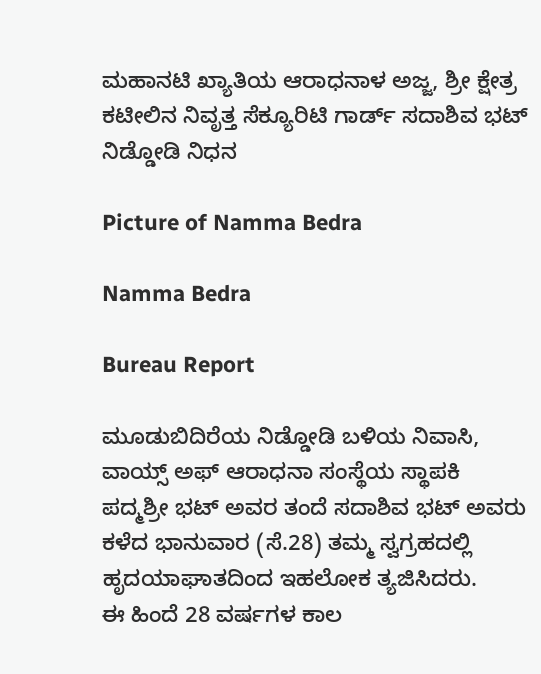ಮಹಾನಟಿ ಖ್ಯಾತಿಯ ಆರಾಧನಾಳ ಅಜ್ಜ, ಶ್ರೀ ಕ್ಷೇತ್ರ ಕಟೀಲಿನ ನಿವೃತ್ತ ಸೆಕ್ಯೂರಿಟಿ ಗಾರ್ಡ್ ಸದಾಶಿವ ಭಟ್ ನಿಡ್ಡೋಡಿ ನಿಧನ

Picture of Namma Bedra

Namma Bedra

Bureau Report

ಮೂಡುಬಿದಿರೆಯ ನಿಡ್ಡೋಡಿ ಬಳಿಯ ನಿವಾಸಿ, ವಾಯ್ಸ್ ಅಫ್ ಆರಾಧನಾ ಸಂಸ್ಥೆಯ ಸ್ಥಾಪಕಿ ಪದ್ಮಶ್ರೀ ಭಟ್ ಅವರ ತಂದೆ ಸದಾಶಿವ ಭಟ್ ಅವರು ಕಳೆದ ಭಾನುವಾರ (ಸೆ.28) ತಮ್ಮ ಸ್ವಗ್ರಹದಲ್ಲಿ ಹೃದಯಾಘಾತದಿಂದ ಇಹಲೋಕ ತ್ಯಜಿಸಿದರು.
ಈ ಹಿಂದೆ 28 ವರ್ಷಗಳ ಕಾಲ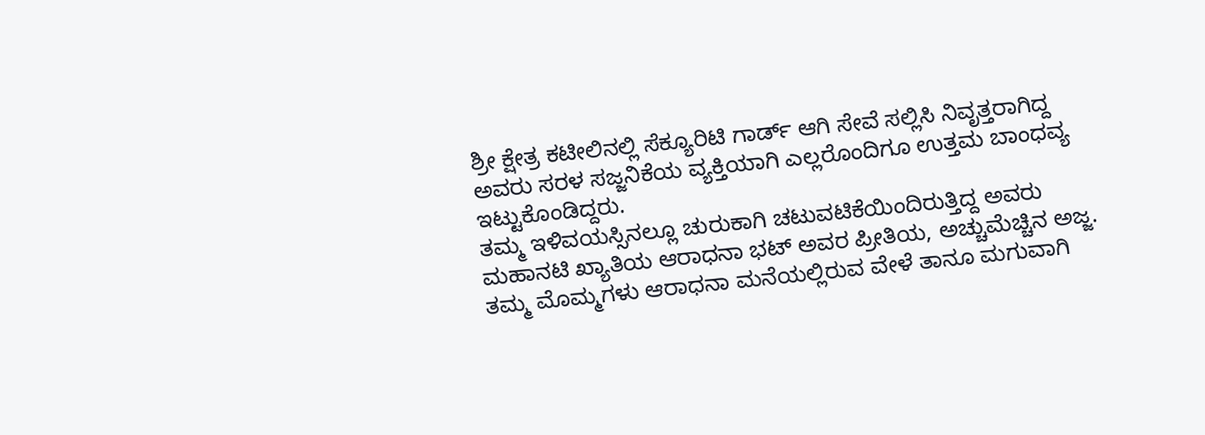ಶ್ರೀ ಕ್ಷೇತ್ರ ಕಟೀಲಿನಲ್ಲಿ ಸೆಕ್ಯೂರಿಟಿ ಗಾರ್ಡ್ ಆಗಿ ಸೇವೆ ಸಲ್ಲಿಸಿ ನಿವೃತ್ತರಾಗಿದ್ದ ಅವರು ಸರಳ ಸಜ್ಜನಿಕೆಯ ವ್ಯಕ್ತಿಯಾಗಿ ಎಲ್ಲರೊಂದಿಗೂ ಉತ್ತಮ ಬಾಂಧವ್ಯ ಇಟ್ಟುಕೊಂಡಿದ್ದರು.
ತಮ್ಮ ಇಳಿವಯಸ್ಸಿನಲ್ಲೂ ಚುರುಕಾಗಿ ಚಟುವಟಿಕೆಯಿಂದಿರುತ್ತಿದ್ದ ಅವರು ಮಹಾನಟಿ ಖ್ಯಾತಿಯ ಆರಾಧನಾ ಭಟ್ ಅವರ ಪ್ರೀತಿಯ, ಅಚ್ಚುಮೆಚ್ಚಿನ ಅಜ್ಜ. ತಮ್ಮ ಮೊಮ್ಮಗಳು ಆರಾಧನಾ ಮನೆಯಲ್ಲಿರುವ ವೇಳೆ ತಾನೂ ಮಗುವಾಗಿ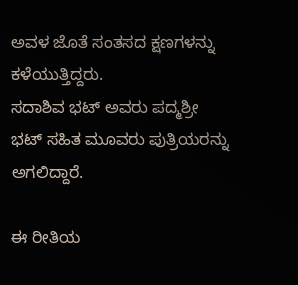ಅವಳ ಜೊತೆ ಸಂತಸದ ಕ್ಷಣಗಳನ್ನು ಕಳೆಯುತ್ತಿದ್ದರು.
ಸದಾಶಿವ ಭಟ್ ಅವರು ಪದ್ಮಶ್ರೀ ಭಟ್ ಸಹಿತ ಮೂವರು ಪುತ್ರಿಯರನ್ನು ಅಗಲಿದ್ದಾರೆ.

ಈ ರೀತಿಯ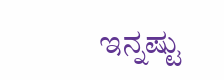ಇನ್ನಷ್ಟು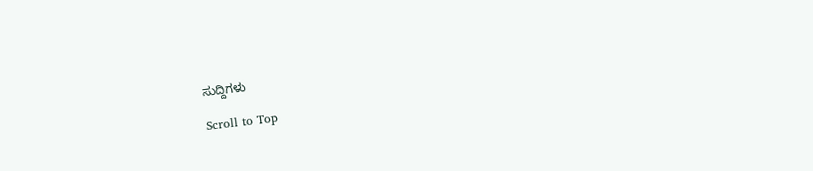ಸುದ್ದಿಗಳು

Scroll to Top